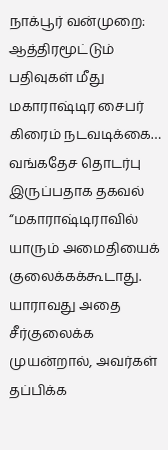நாக்பூர் வன்முறை: ஆத்திரமூட்டும் பதிவுகள் மீது மகாராஷ்டிர சைபர் கிரைம் நடவடிக்கை… வங்கதேச தொடர்பு இருப்பதாக தகவல்
“மகாராஷ்டிராவில் யாரும் அமைதியைக் குலைக்கக்கூடாது. யாராவது அதை சீர்குலைக்க முயன்றால், அவர்கள் தப்பிக்க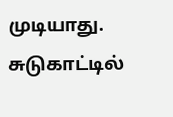முடியாது. சுடுகாட்டில்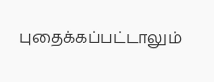புதைக்கப்பட்டாலும்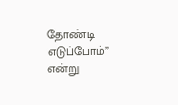தோண்டி எடுப்போம்” என்று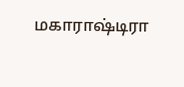மகாராஷ்டிரா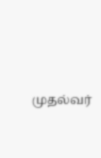முதல்வர்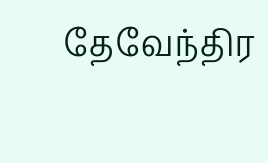தேவேந்திர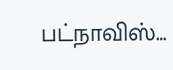பட்நாவிஸ்…